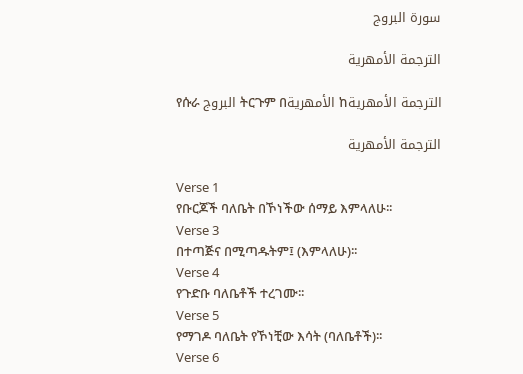سورة البروج

الترجمة الأمهرية

የሱራ البروج ትርጉም በالأمهرية ከالترجمة الأمهرية

الترجمة الأمهرية

Verse 1
የቡርጆች ባለቤት በኾነችው ሰማይ እምላለሁ፡፡
Verse 3
በተጣጅና በሚጣዱትም፤ (እምላለሁ)፡፡
Verse 4
የጉድቡ ባለቤቶች ተረገሙ፡፡
Verse 5
የማገዶ ባለቤት የኾነቺው እሳት (ባለቤቶች)፡፡
Verse 6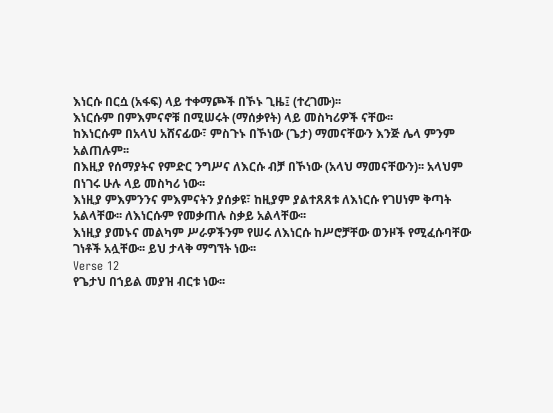እነርሱ በርሷ (አፋፍ) ላይ ተቀማጮች በኾኑ ጊዜ፤ (ተረገሙ)፡፡
እነርሱም በምእምናኖቹ በሚሠሩት (ማሰቃየት) ላይ መስካሪዎች ናቸው፡፡
ከእነርሱም በአላህ አሸናፊው፣ ምስጉኑ በኾነው (ጌታ) ማመናቸውን እንጅ ሌላ ምንም አልጠሉም፡፡
በእዚያ የሰማያትና የምድር ንግሥና ለእርሱ ብቻ በኾነው (አላህ ማመናቸውን)፡፡ አላህም በነገሩ ሁሉ ላይ መስካሪ ነው፡፡
እነዚያ ምእምንንና ምእምናትን ያሰቃዩ፣ ከዚያም ያልተጸጸቱ ለእነርሱ የገሀነም ቅጣት አልላቸው፡፡ ለእነርሱም የመቃጠሉ ስቃይ አልላቸው፡፡
እነዚያ ያመኑና መልካም ሥራዎችንም የሠሩ ለእነርሱ ከሥሮቻቸው ወንዞች የሚፈሱባቸው ገነቶች አሏቸው፡፡ ይህ ታላቅ ማግኘት ነው፡፡
Verse 12
የጌታህ በኀይል መያዝ ብርቱ ነው፡፡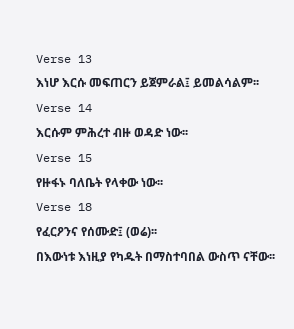Verse 13
እነሆ እርሱ መፍጠርን ይጀምራል፤ ይመልሳልም፡፡
Verse 14
እርሱም ምሕረተ ብዙ ወዳድ ነው፡፡
Verse 15
የዙፋኑ ባለቤት የላቀው ነው፡፡
Verse 18
የፈርዖንና የሰሙድ፤ (ወሬ)፡፡
በእውነቱ እነዚያ የካዱት በማስተባበል ውስጥ ናቸው፡፡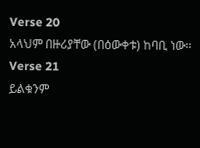Verse 20
አላህም በዙሪያቸው (በዕውቀቱ) ከባቢ ነው፡፡
Verse 21
ይልቁንም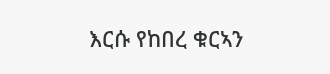እርሱ የከበረ ቁርኣን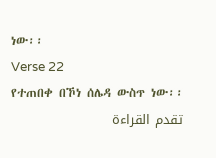ነው፡፡
Verse 22
የተጠበቀ በኾነ ሰሌዳ ውስጥ ነው፡፡
تقدم القراءة